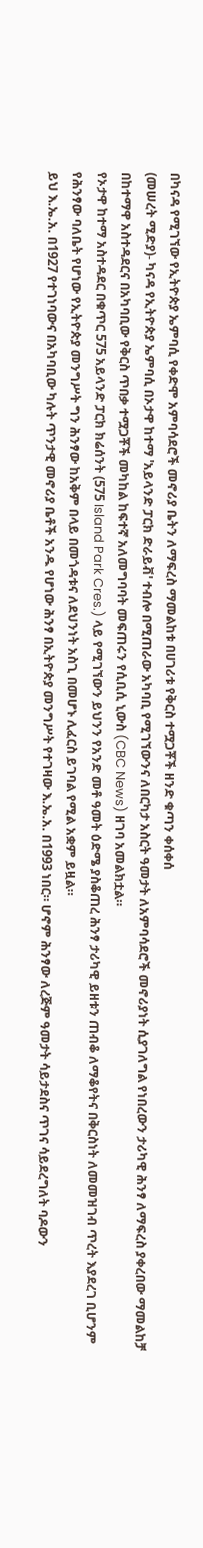በካናዳ የሚገኘው የኢትዮጵያ ኤምባሲ የቀድሞ አምባሳደሮች መኖሪያ ቤትን ለማፍረስ ማመልከቱ በሀገሪቱ የቅርስ ተሟጋቾች ዘንድ ቁጣን ቀሰቀሰ
(መሠረት ሚድያ)- ካናዳ የኢትዮጵያ ኤምባሲ በኦታዋ ከተማ 'አይላንድ ፓርክ ድራይቭ' ተብሎ በሚጠራው አካባቢ የሚገኘውንና ለበርካታ አስርት ዓመታት ለአምባሳደሮች መኖሪያነት ሲያገለግል የነበረውን ታሪካዊ ሕንፃ ለማፍረስ ያቀረበው ማመልከቻ በከተማዋ አስተዳደርና በአካባቢው የቅርስ ጥበቃ ተሟጋቾች መካከል ከፍተኛ አለመግባባት መፍጠሩን የሲቢሲ ኒውስ (CBC News) ዘገባ አመልክቷል።
የኦታዋ ከተማ አስተዳደር በቁጥር 575 አይላንድ ፓርክ ክሬሰንት (575 Island Park Cres.) ላይ የሚገኘውን ይህንን የአንድ መቶ ዓመት ዕድሜ ያስቆጠረ ሕንፃ ታሪካዊ ይዘቱን ጠብቆ ለማቆየትና በቅርስነት ለመመዝገብ ጥረት እያደረገ ቢሆንም የሕንፃው ባለቤት የሆነው የኢትዮጵያ መንግሥት ግን ሕንፃው ከአቅም በላይ በመጎዳቱና ለደህንነት አስጊ በመሆኑ ሊፈርስ ይገባል የሚል አቋም ይዟል።
ይህ እ.ኤ.አ. በ1927 የተገነባውና በአካባቢው ካሉት ጥንታዊ መኖሪያ ቤቶች አንዱ የሆነው ሕንፃ በኢትዮጵያ መንግሥት የተገዛው እ.ኤ.አ. በ1993 ነበር። ሆኖም ሕንፃው ለረጅም ዓመታት ሳይታደስና ጥገና ሳይደረግለት ባዶውን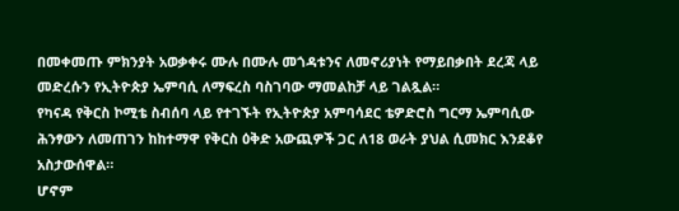በመቀመጡ ምክንያት አወቃቀሩ ሙሉ በሙሉ መጎዳቱንና ለመኖሪያነት የማይበቃበት ደረጃ ላይ መድረሱን የኢትዮጵያ ኤምባሲ ለማፍረስ ባስገባው ማመልከቻ ላይ ገልጿል።
የካናዳ የቅርስ ኮሚቴ ስብሰባ ላይ የተገኙት የኢትዮጵያ አምባሳደር ቴዎድሮስ ግርማ ኤምባሲው ሕንፃውን ለመጠገን ከከተማዋ የቅርስ ዕቅድ አውጪዎች ጋር ለ18 ወራት ያህል ሲመክር እንደቆየ አስታውሰዋል።
ሆኖም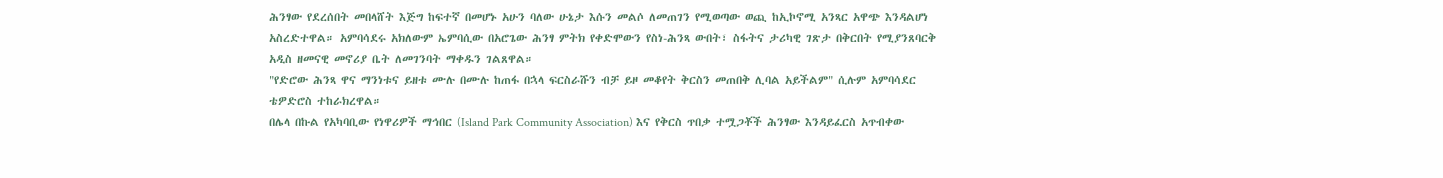ሕንፃው የደረሰበት መበላሸት እጅግ ከፍተኛ በመሆኑ አሁን ባለው ሁኔታ እሱን መልሶ ለመጠገን የሚወጣው ወጪ ከኢኮኖሚ አንጻር አዋጭ እንዳልሆነ አስረድተዋል። አምባሳደሩ አክለውም ኤምባሲው በአሮጌው ሕንፃ ምትክ የቀድሞውን የስነ-ሕንጻ ውበት፣ ስፋትና ታሪካዊ ገጽታ በቅርበት የሚያንጸባርቅ አዲስ ዘመናዊ መኖሪያ ቤት ለመገንባት ማቀዱን ገልጸዋል።
"የድሮው ሕንጻ ዋና ማንነቱና ይዘቱ ሙሉ በሙሉ ከጠፋ በኋላ ፍርስራሹን ብቻ ይዞ መቆየት ቅርስን መጠበቅ ሊባል አይችልም" ሲሉም አምባሳደር ቴዎድሮስ ተከራክረዋል።
በሌላ በኩል የአካባቢው የነዋሪዎች ማኅበር (Island Park Community Association) እና የቅርስ ጥበቃ ተሟጋቾች ሕንፃው እንዳይፈርስ አጥብቀው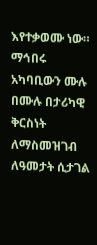እየተቃወሙ ነው።
ማኅበሩ አካባቢውን ሙሉ በሙሉ በታሪካዊ ቅርስነት ለማስመዝገብ ለዓመታት ሲታገል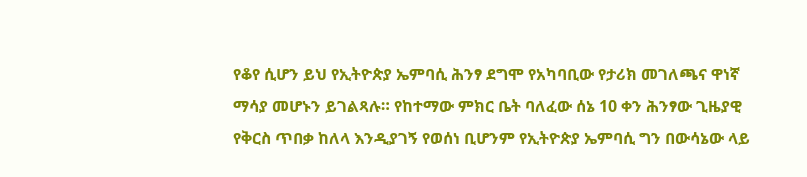የቆየ ሲሆን ይህ የኢትዮጵያ ኤምባሲ ሕንፃ ደግሞ የአካባቢው የታሪክ መገለጫና ዋነኛ ማሳያ መሆኑን ይገልጻሉ። የከተማው ምክር ቤት ባለፈው ሰኔ 10 ቀን ሕንፃው ጊዜያዊ የቅርስ ጥበቃ ከለላ እንዲያገኝ የወሰነ ቢሆንም የኢትዮጵያ ኤምባሲ ግን በውሳኔው ላይ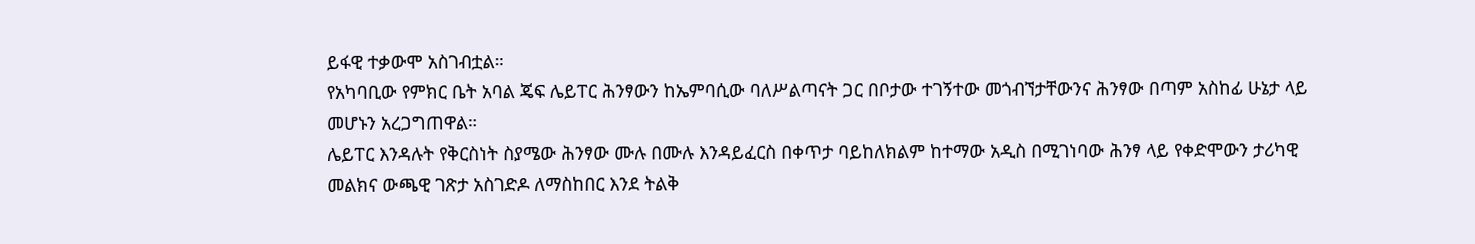ይፋዊ ተቃውሞ አስገብቷል።
የአካባቢው የምክር ቤት አባል ጄፍ ሌይፐር ሕንፃውን ከኤምባሲው ባለሥልጣናት ጋር በቦታው ተገኝተው መጎብኘታቸውንና ሕንፃው በጣም አስከፊ ሁኔታ ላይ መሆኑን አረጋግጠዋል።
ሌይፐር እንዳሉት የቅርስነት ስያሜው ሕንፃው ሙሉ በሙሉ እንዳይፈርስ በቀጥታ ባይከለክልም ከተማው አዲስ በሚገነባው ሕንፃ ላይ የቀድሞውን ታሪካዊ መልክና ውጫዊ ገጽታ አስገድዶ ለማስከበር እንደ ትልቅ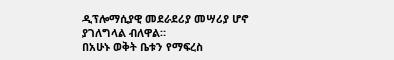ዲፕሎማሲያዊ መደራደሪያ መሣሪያ ሆኖ ያገለግላል ብለዋል።
በአሁኑ ወቅት ቤቱን የማፍረስ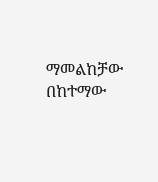ማመልከቻው በከተማው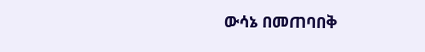ውሳኔ በመጠባበቅ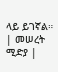ላይ ይገኛል።
| መሠረት ሚድያ |